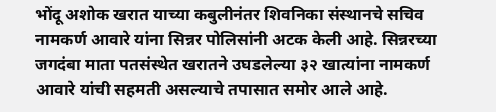भोंदू अशोक खरात याच्या कबुलीनंतर शिवनिका संस्थानचे सचिव नामकर्ण आवारे यांना सिन्नर पोलिसांनी अटक केली आहे. सिन्नरच्या जगदंबा माता पतसंस्थेत खरातने उघडलेल्या ३२ खात्यांना नामकर्ण आवारे यांची सहमती असल्याचे तपासात समोर आले आहे.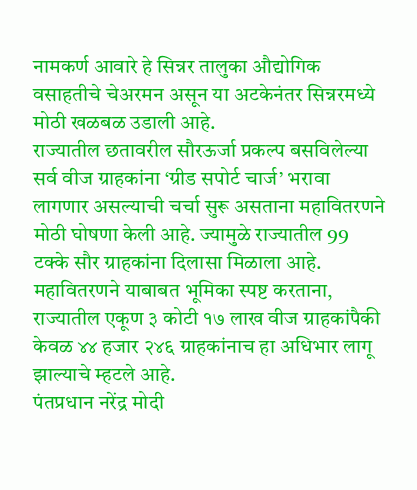नामकर्ण आवारे हे सिन्नर तालुका औद्योगिक वसाहतीचे चेअरमन असून या अटकेनंतर सिन्नरमध्ये मोठी खळबळ उडाली आहे.
राज्यातील छतावरील सौरऊर्जा प्रकल्प बसविलेल्या सर्व वीज ग्राहकांना ‘ग्रीड सपोर्ट चार्ज’ भरावा लागणार असल्याची चर्चा सुरू असताना महावितरणने मोठी घोषणा केली आहे. ज्यामुळे राज्यातील 99 टक्के सौर ग्राहकांना दिलासा मिळाला आहे. महावितरणने याबाबत भूमिका स्पष्ट करताना, राज्यातील एकूण ३ कोटी १७ लाख वीज ग्राहकांपैकी केवळ ४४ हजार २४६ ग्राहकांनाच हा अधिभार लागू झाल्याचे म्हटले आहे.
पंतप्रधान नरेंद्र मोदी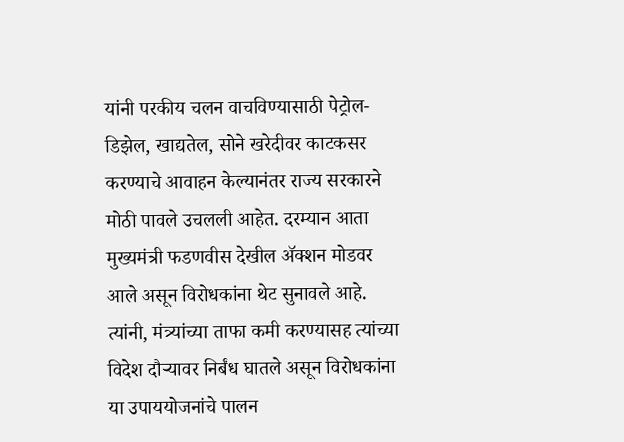यांनी परकीय चलन वाचविण्यासाठी पेट्रोल-डिझेल, खाद्यतेल, सोने खरेदीवर काटकसर करण्याचे आवाहन केल्यानंतर राज्य सरकारने मोठी पावले उचलली आहेत. दरम्यान आता मुख्यमंत्री फडणवीस देखील ॲक्शन मोडवर आले असून विरोधकांना थेट सुनावले आहे. त्यांनी, मंत्र्यांच्या ताफा कमी करण्यासह त्यांच्या विदेश दौऱ्यावर निर्बंध घातले असून विरोधकांना या उपाययोजनांचे पालन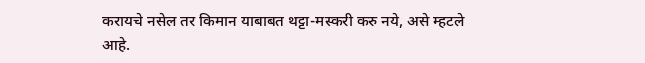करायचे नसेल तर किमान याबाबत थट्टा-मस्करी करु नये, असे म्हटले आहे.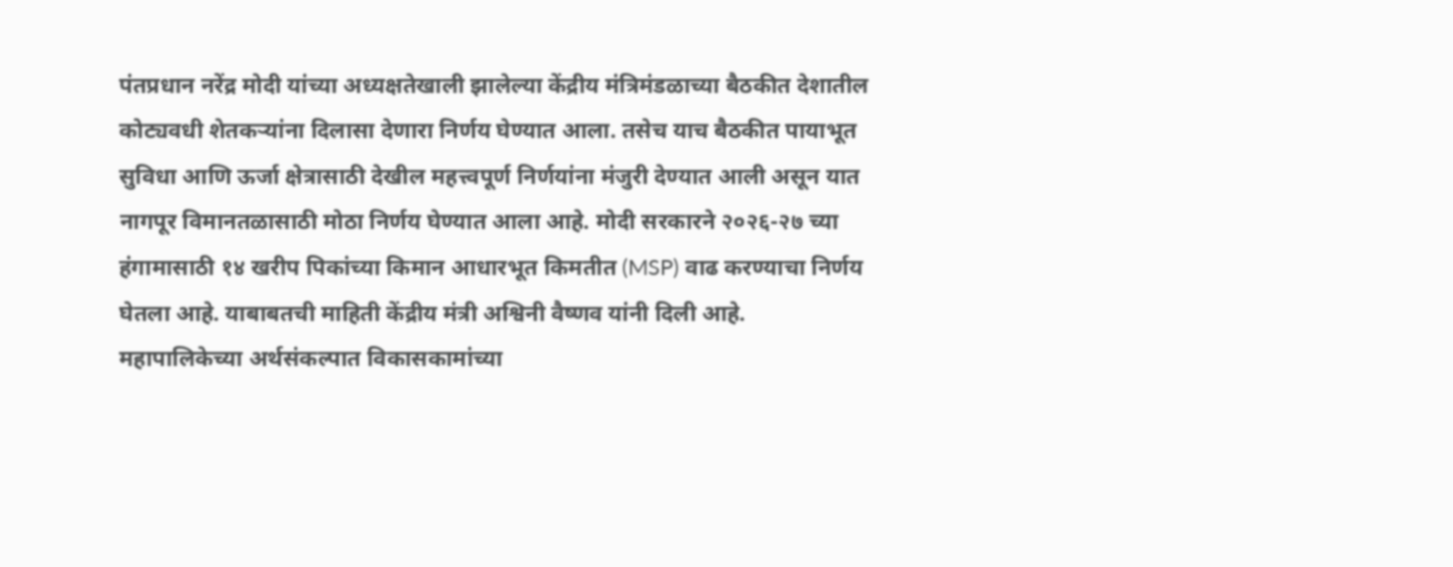पंतप्रधान नरेंद्र मोदी यांच्या अध्यक्षतेखाली झालेल्या केंद्रीय मंत्रिमंडळाच्या बैठकीत देशातील कोट्यवधी शेतकऱ्यांना दिलासा देणारा निर्णय घेण्यात आला. तसेच याच बैठकीत पायाभूत सुविधा आणि ऊर्जा क्षेत्रासाठी देखील महत्त्वपूर्ण निर्णयांना मंजुरी देण्यात आली असून यात नागपूर विमानतळासाठी मोठा निर्णय घेण्यात आला आहे. मोदी सरकारने २०२६-२७ च्या हंगामासाठी १४ खरीप पिकांच्या किमान आधारभूत किमतीत (MSP) वाढ करण्याचा निर्णय घेतला आहे. याबाबतची माहिती केंद्रीय मंत्री अश्विनी वैष्णव यांनी दिली आहे.
महापालिकेच्या अर्थसंकल्पात विकासकामांच्या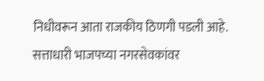निधीवरून आता राजकीय ठिणगी पडली आहे. सत्ताधारी भाजपच्या नगरसेवकांवर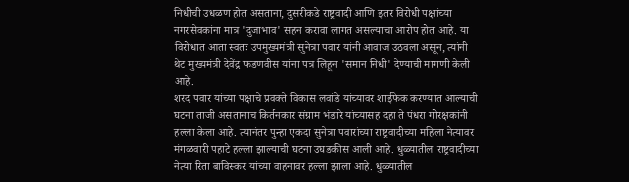निधीची उधळण होत असताना, दुसरीकडे राष्ट्रवादी आणि इतर विरोधी पक्षांच्या नगरसेवकांना मात्र 'दुजाभाव' सहन करावा लागत असल्याचा आरोप होत आहे. या विरोधात आता स्वतः उपमुख्यमंत्री सुनेत्रा पवार यांनी आवाज उठवला असून, त्यांनी थेट मुख्यमंत्री देवेंद्र फडणवीस यांना पत्र लिहून 'समान निधी' देण्याची मागणी केली आहे.
शरद पवार यांच्या पक्षाचे प्रवक्ते विकास लवांडे यांच्यावर शाईफेक करण्यात आल्याची घटना ताजी असतानाच किर्तनकार संग्राम भंडारे यांच्यासह दहा ते पंधरा गोरक्षकांनी हल्ला केला आहे. त्यानंतर पुन्हा एकदा सुनेत्रा पवारांच्या राष्ट्रवादीच्या महिला नेत्यावर मंगळवारी पहाटे हल्ला झाल्याची घटना उघडकीस आली आहे. धुळ्यातील राष्ट्रवादीच्या नेत्या रिता बाविस्कर यांच्या वाहनावर हल्ला झाला आहे. धुळ्यातील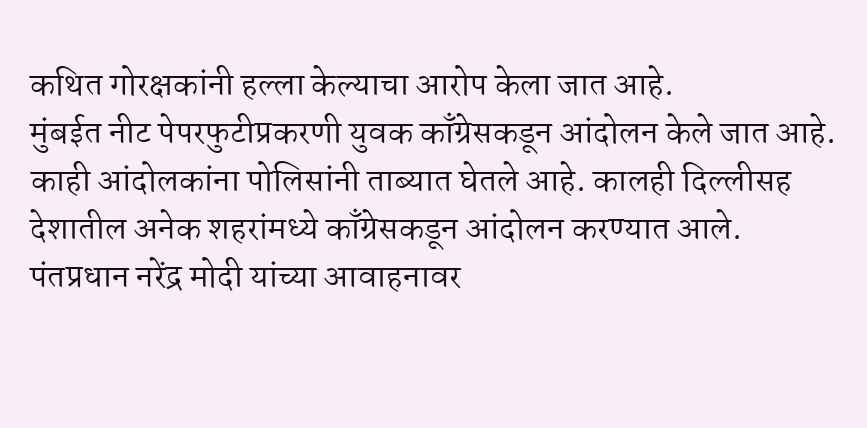कथित गोरक्षकांनी हल्ला केल्याचा आरोप केला जात आहे.
मुंबईत नीट पेपरफुटीप्रकरणी युवक काँग्रेसकडून आंदोलन केले जात आहे. काही आंदोलकांना पोलिसांनी ताब्यात घेतले आहे. कालही दिल्लीसह देशातील अनेक शहरांमध्ये काँग्रेसकडून आंदोलन करण्यात आले.
पंतप्रधान नरेंद्र मोदी यांच्या आवाहनावर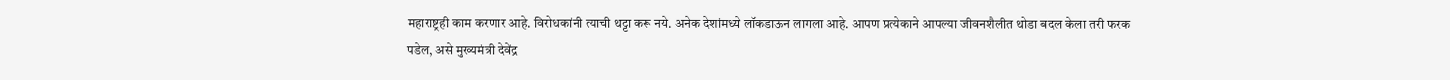महाराष्ट्रही काम करणार आहे. विरोधकांनी त्याची थट्टा करू नये. अनेक देशांमध्ये लॉकडाऊन लागला आहे. आपण प्रत्येकाने आपल्या जीवनशैलीत थोडा बदल केला तरी फरक पडेल, असे मुख्यमंत्री देवेंद्र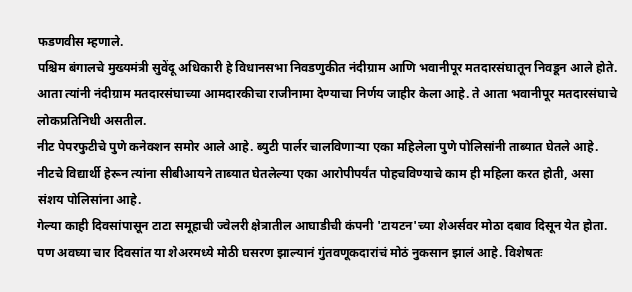फडणवीस म्हणाले.
पश्चिम बंगालचे मुख्यमंत्री सुवेंदू अधिकारी हे विधानसभा निवडणुकीत नंदीग्राम आणि भवानीपूर मतदारसंघातून निवडून आले होते. आता त्यांनी नंदीग्राम मतदारसंघाच्या आमदारकीचा राजीनामा देण्याचा निर्णय जाहीर केला आहे. ते आता भवानीपूर मतदारसंघाचे लोकप्रतिनिधी असतील.
नीट पेपरफुटीचे पुणे कनेक्शन समोर आले आहे. ब्युटी पार्लर चालविणाऱ्या एका महिलेला पुणे पोलिसांनी ताब्यात घेतले आहे. नीटचे विद्यार्थी हेरून त्यांना सीबीआयने ताब्यात घेतलेल्या एका आरोपीपर्यंत पोहचविण्याचे काम ही महिला करत होती, असा संशय पोलिसांना आहे.
गेल्या काही दिवसांपासून टाटा समूहाची ज्वेलरी क्षेत्रातील आघाडीची कंपनी 'टायटन'च्या शेअर्सवर मोठा दबाव दिसून येत होता. पण अवघ्या चार दिवसांत या शेअरमध्ये मोठी घसरण झाल्यानं गुंतवणूकदारांचं मोठं नुकसान झालं आहे. विशेषतः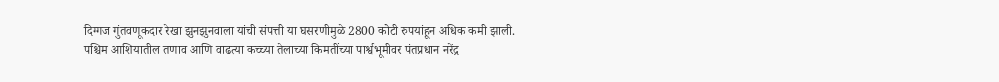दिग्गज गुंतवणूकदार रेखा झुनझुनवाला यांची संपत्ती या घसरणीमुळे 2800 कोटी रुपयांहून अधिक कमी झाली.
पश्चिम आशियातील तणाव आणि वाढत्या कच्च्या तेलाच्या किमतींच्या पार्श्वभूमीवर पंतप्रधान नरेंद्र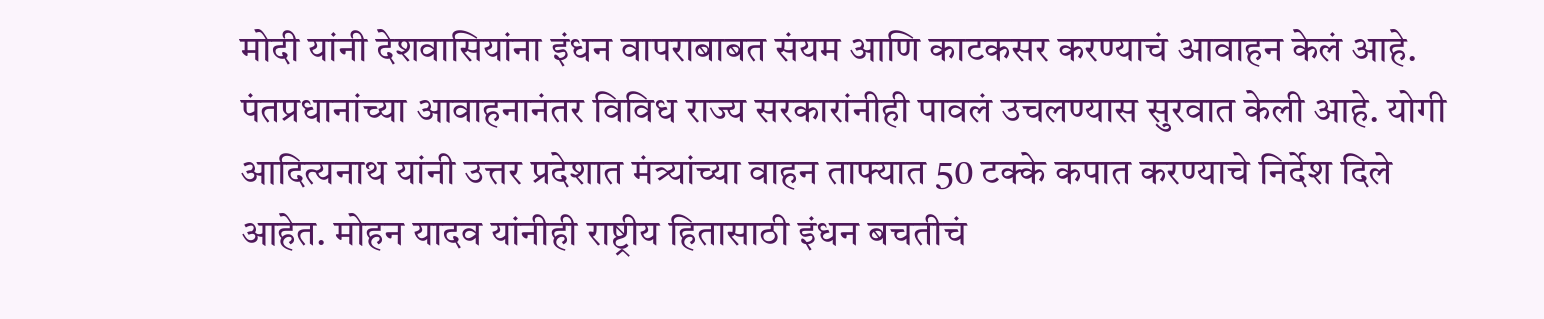मोदी यांनी देशवासियांना इंधन वापराबाबत संयम आणि काटकसर करण्याचं आवाहन केलं आहे. पंतप्रधानांच्या आवाहनानंतर विविध राज्य सरकारांनीही पावलं उचलण्यास सुरवात केली आहे. योगी आदित्यनाथ यांनी उत्तर प्रदेशात मंत्र्यांच्या वाहन ताफ्यात 50 टक्के कपात करण्याचे निर्देश दिले आहेत. मोहन यादव यांनीही राष्ट्रीय हितासाठी इंधन बचतीचं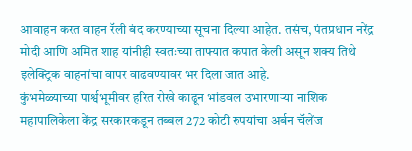आवाहन करत वाहन रॅली बंद करण्याच्या सूचना दिल्या आहेत. तसंच, पंतप्रधान नरेंद्र मोदी आणि अमित शाह यांनीही स्वतःच्या ताफ्यात कपात केली असून शक्य तिथे इलेक्ट्रिक वाहनांचा वापर वाढवण्यावर भर दिला जात आहे.
कुंभमेळ्याच्या पार्श्वभूमीवर हरित रोखे काढून भांडवल उभारणाऱ्या नाशिक महापालिकेला केंद्र सरकारकडून तब्बल 272 कोटी रुपयांचा अर्बन चॅलेंज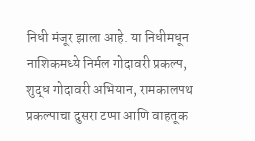निधी मंजूर झाला आहे. या निधीमधून नाशिकमध्ये निर्मल गोदावरी प्रकल्प, शुद्ध गोदावरी अभियान, रामकालपथ प्रकल्पाचा दुसरा टप्पा आणि वाहतूक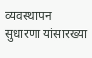व्यवस्थापन सुधारणा यांसारख्या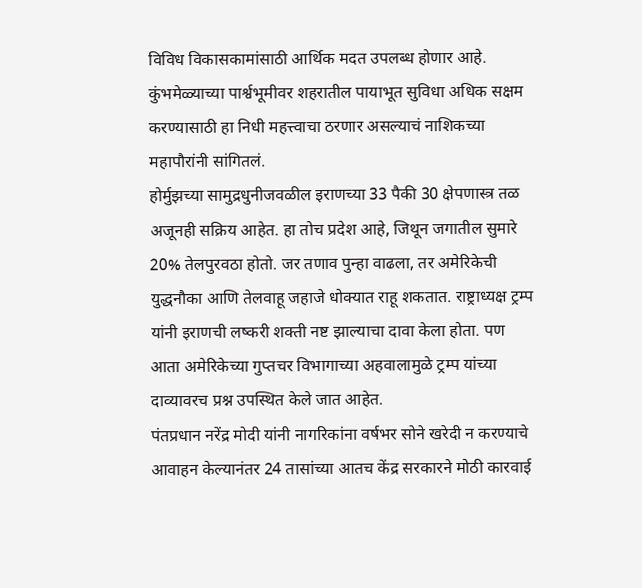विविध विकासकामांसाठी आर्थिक मदत उपलब्ध होणार आहे. कुंभमेळ्याच्या पार्श्वभूमीवर शहरातील पायाभूत सुविधा अधिक सक्षम करण्यासाठी हा निधी महत्त्वाचा ठरणार असल्याचं नाशिकच्या महापौरांनी सांगितलं.
होर्मुझच्या सामुद्रधुनीजवळील इराणच्या 33 पैकी 30 क्षेपणास्त्र तळ अजूनही सक्रिय आहेत. हा तोच प्रदेश आहे, जिथून जगातील सुमारे 20% तेलपुरवठा होतो. जर तणाव पुन्हा वाढला, तर अमेरिकेची युद्धनौका आणि तेलवाहू जहाजे धोक्यात राहू शकतात. राष्ट्राध्यक्ष ट्रम्प यांनी इराणची लष्करी शक्ती नष्ट झाल्याचा दावा केला होता. पण आता अमेरिकेच्या गुप्तचर विभागाच्या अहवालामुळे ट्रम्प यांच्या दाव्यावरच प्रश्न उपस्थित केले जात आहेत.
पंतप्रधान नरेंद्र मोदी यांनी नागरिकांना वर्षभर सोने खरेदी न करण्याचे आवाहन केल्यानंतर 24 तासांच्या आतच केंद्र सरकारने मोठी कारवाई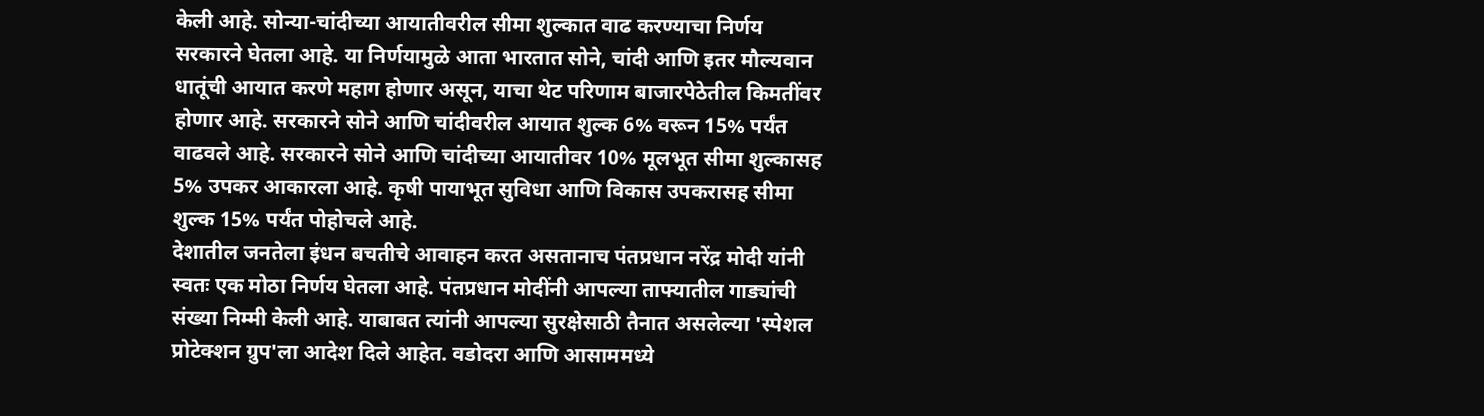केली आहे. सोन्या-चांदीच्या आयातीवरील सीमा शुल्कात वाढ करण्याचा निर्णय सरकारने घेतला आहे. या निर्णयामुळे आता भारतात सोने, चांदी आणि इतर मौल्यवान धातूंची आयात करणे महाग होणार असून, याचा थेट परिणाम बाजारपेठेतील किमतींवर होणार आहे. सरकारने सोने आणि चांदीवरील आयात शुल्क 6% वरून 15% पर्यंत वाढवले आहे. सरकारने सोने आणि चांदीच्या आयातीवर 10% मूलभूत सीमा शुल्कासह 5% उपकर आकारला आहे. कृषी पायाभूत सुविधा आणि विकास उपकरासह सीमा शुल्क 15% पर्यंत पोहोचले आहे.
देशातील जनतेला इंधन बचतीचे आवाहन करत असतानाच पंतप्रधान नरेंद्र मोदी यांनी स्वतः एक मोठा निर्णय घेतला आहे. पंतप्रधान मोदींनी आपल्या ताफ्यातील गाड्यांची संख्या निम्मी केली आहे. याबाबत त्यांनी आपल्या सुरक्षेसाठी तैनात असलेल्या 'स्पेशल प्रोटेक्शन ग्रुप'ला आदेश दिले आहेत. वडोदरा आणि आसाममध्ये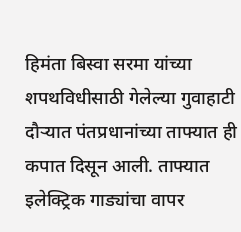हिमंता बिस्वा सरमा यांच्या शपथविधीसाठी गेलेल्या गुवाहाटी दौऱ्यात पंतप्रधानांच्या ताफ्यात ही कपात दिसून आली. ताफ्यात इलेक्ट्रिक गाड्यांचा वापर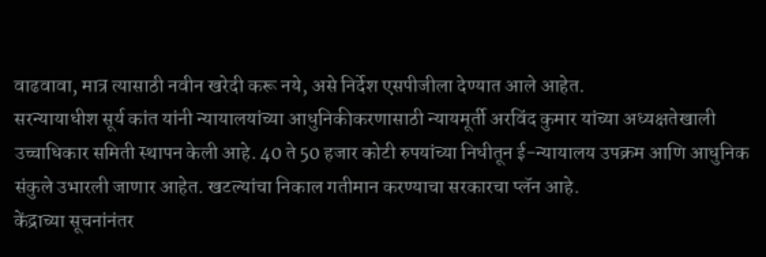वाढवावा, मात्र त्यासाठी नवीन खरेदी करू नये, असे निर्देश एसपीजीला देण्यात आले आहेत.
सरन्यायाधीश सूर्य कांत यांनी न्यायालयांच्या आधुनिकीकरणासाठी न्यायमूर्ती अरविंद कुमार यांच्या अध्यक्षतेखाली उच्चाधिकार समिती स्थापन केली आहे. 40 ते 50 हजार कोटी रुपयांच्या निधीतून ई-न्यायालय उपक्रम आणि आधुनिक संकुले उभारली जाणार आहेत. खटल्यांचा निकाल गतीमान करण्याचा सरकारचा प्लॅन आहे.
केंद्राच्या सूचनांनंतर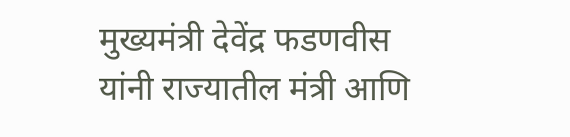मुख्यमंत्री देवेंद्र फडणवीस यांनी राज्यातील मंत्री आणि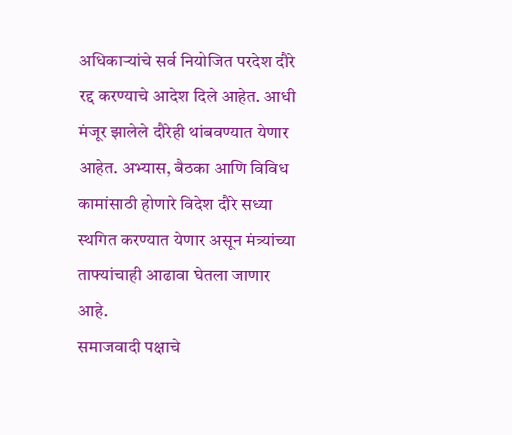अधिकाऱ्यांचे सर्व नियोजित परदेश दौरे रद्द करण्याचे आदेश दिले आहेत. आधी मंजूर झालेले दौरेही थांबवण्यात येणार आहेत. अभ्यास, बैठका आणि विविध कामांसाठी होणारे विदेश दौरे सध्या स्थगित करण्यात येणार असून मंत्र्यांच्या ताफ्यांचाही आढावा घेतला जाणार आहे.
समाजवादी पक्षाचे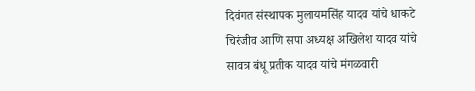दिवंगत संस्थापक मुलायमसिंह यादव यांचे धाकटे चिरंजीव आणि सपा अध्यक्ष अखिलेश यादव यांचे सावत्र बंधू प्रतीक यादव यांचे मंगळवारी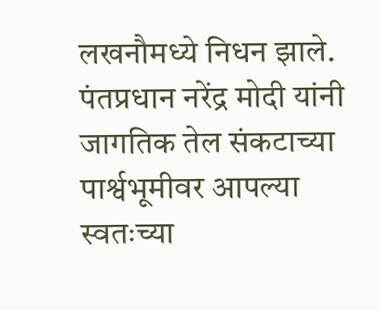लखनौमध्ये निधन झाले.
पंतप्रधान नरेंद्र मोदी यांनी जागतिक तेल संकटाच्या पार्श्वभूमीवर आपल्या स्वतःच्या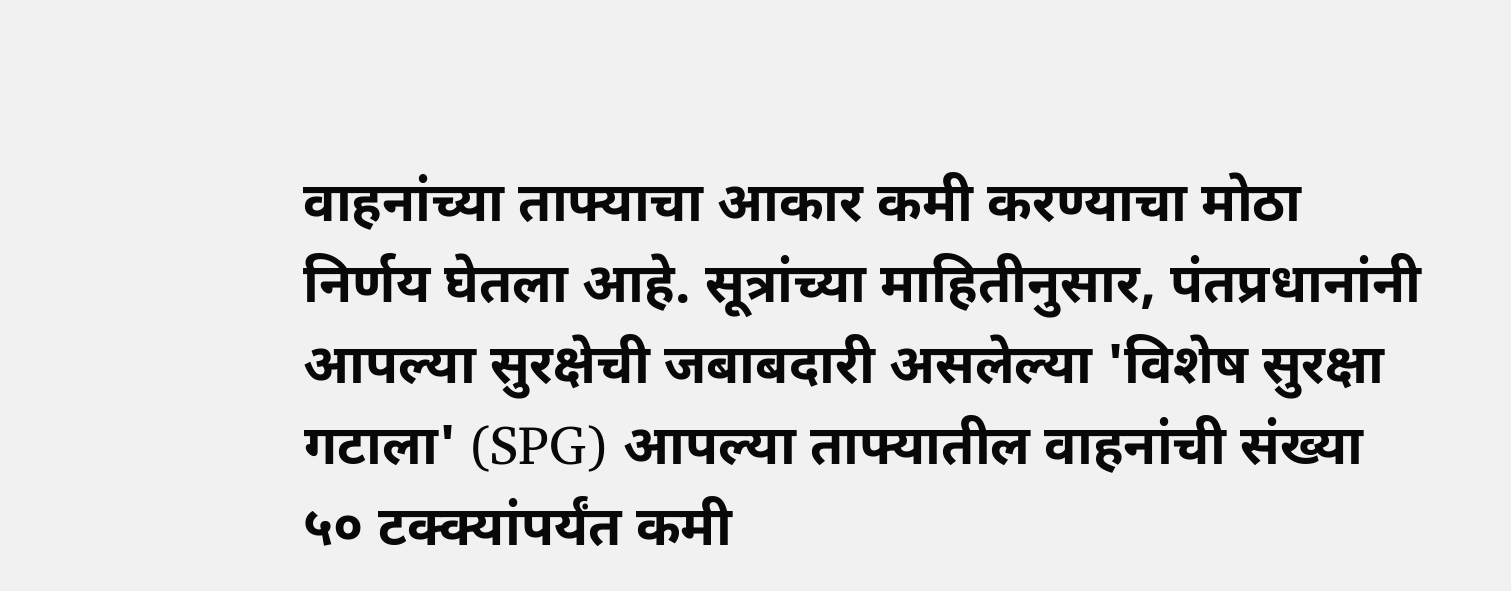वाहनांच्या ताफ्याचा आकार कमी करण्याचा मोठा निर्णय घेतला आहे. सूत्रांच्या माहितीनुसार, पंतप्रधानांनी आपल्या सुरक्षेची जबाबदारी असलेल्या 'विशेष सुरक्षा गटाला' (SPG) आपल्या ताफ्यातील वाहनांची संख्या ५० टक्क्यांपर्यंत कमी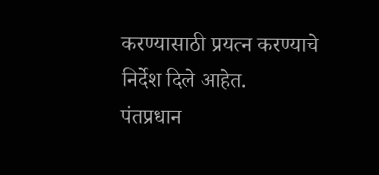करण्यासाठी प्रयत्न करण्याचे निर्देश दिले आहेत.
पंतप्रधान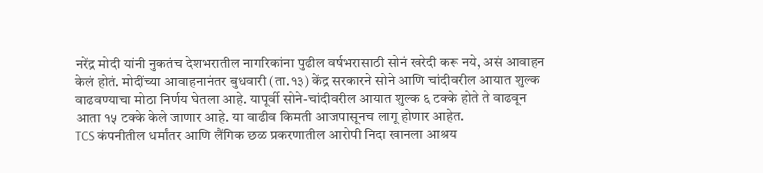नरेंद्र मोदी यांनी नुकतंच देशभरातील नागरिकांना पुढील वर्षभरासाठी सोनं खरेदी करू नये, असं आवाहन केलं होतं. मोदींच्या आवाहनानंतर बुधवारी (ता.१३) केंद्र सरकारने सोने आणि चांदीवरील आयात शुल्क वाढवण्याचा मोठा निर्णय घेतला आहे. यापूर्वी सोने-चांदीवरील आयात शुल्क ६ टक्के होते ते वाढवून आता १५ टक्के केले जाणार आहे. या वाढीव किमती आजपासूनच लागू होणार आहेत.
TCS कंपनीतील धर्मांतर आणि लैंगिक छळ प्रकरणातील आरोपी निदा खानला आश्रय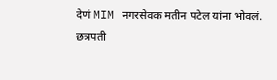देणं MIM नगरसेवक मतीन पटेल यांना भोवलं. छत्रपती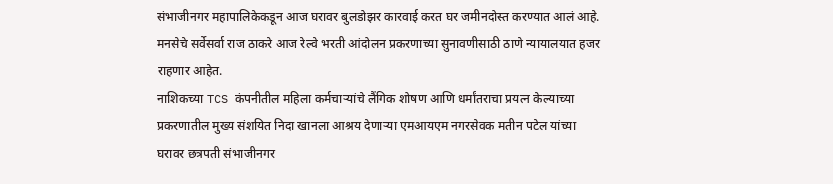संभाजीनगर महापालिकेकडून आज घरावर बुलडोझर कारवाई करत घर जमीनदोस्त करण्यात आलं आहे.
मनसेचे सर्वेसर्वा राज ठाकरे आज रेल्वे भरती आंदोलन प्रकरणाच्या सुनावणीसाठी ठाणे न्यायालयात हजर राहणार आहेत.
नाशिकच्या TCS कंपनीतील महिला कर्मचाऱ्यांचे लैंगिक शोषण आणि धर्मांतराचा प्रयत्न केल्याच्या प्रकरणातील मुख्य संशयित निदा खानला आश्रय देणाऱ्या एमआयएम नगरसेवक मतीन पटेल यांच्या घरावर छत्रपती संभाजीनगर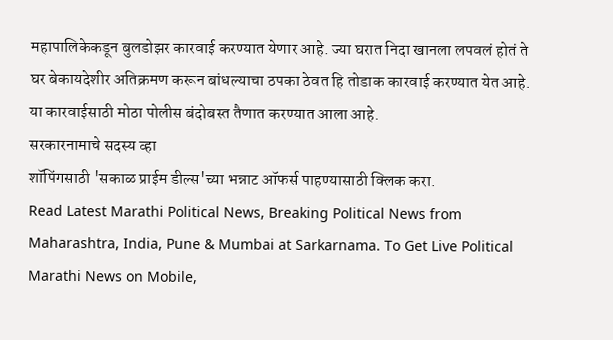महापालिकेकडून बुलडोझर कारवाई करण्यात येणार आहे. ज्या घरात निदा खानला लपवलं होतं ते घर बेकायदेशीर अतिक्रमण करून बांधल्याचा ठपका ठेवत हि तोडाक कारवाई करण्यात येत आहे. या कारवाईसाठी मोठा पोलीस बंदोबस्त तैणात करण्यात आला आहे.
सरकारनामाचे सदस्य व्हा
शॉपिंगसाठी 'सकाळ प्राईम डील्स'च्या भन्नाट ऑफर्स पाहण्यासाठी क्लिक करा.
Read Latest Marathi Political News, Breaking Political News from Maharashtra, India, Pune & Mumbai at Sarkarnama. To Get Live Political Marathi News on Mobile,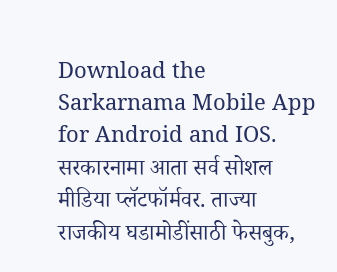Download the Sarkarnama Mobile App for Android and IOS. सरकारनामा आता सर्व सोशल मीडिया प्लॅटफॉर्मवर. ताज्या राजकीय घडामोडींसाठी फेसबुक,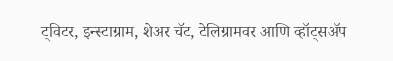ट्विटर, इन्स्टाग्राम, शेअर चॅट, टेलिग्रामवर आणि व्हॉट्सॲप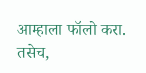आम्हाला फॉलो करा. तसेच,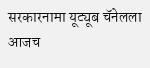सरकारनामा यूट्यूब चॅनेलला आजच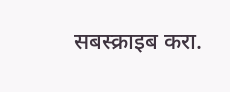सबस्क्राइब करा.